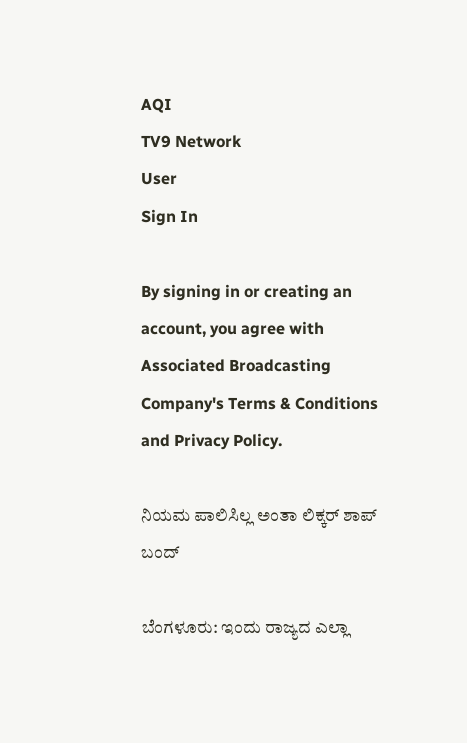AQI
TV9 Network
User
Sign In

By signing in or creating an account, you agree with Associated Broadcasting Company's Terms & Conditions and Privacy Policy.

ನಿಯಮ ಪಾಲಿಸಿಲ್ಲ ಅಂತಾ ಲಿಕ್ಕರ್ ಶಾಪ್ ಬಂದ್

ಬೆಂಗಳೂರು: ಇಂದು ರಾಜ್ಯದ ಎಲ್ಲಾ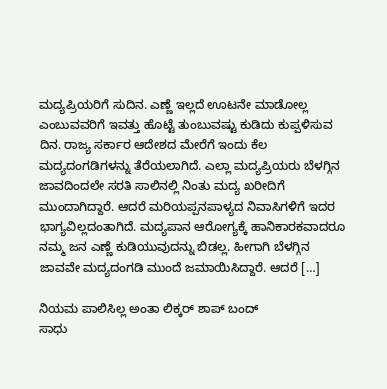ಮದ್ಯಪ್ರಿಯರಿಗೆ ಸುದಿನ. ಎಣ್ಣೆ ಇಲ್ಲದೆ ಊಟನೇ ಮಾಡೋಲ್ಲ ಎಂಬುವವರಿಗೆ ಇವತ್ತು ಹೊಟ್ಟೆ ತುಂಬುವಷ್ಟು ಕುಡಿದು ಕುಪ್ಪಳಿಸುವ ದಿನ. ರಾಜ್ಯ ಸರ್ಕಾರ ಆದೇಶದ ಮೇರೆಗೆ ಇಂದು ಕೆಲ ಮದ್ಯದಂಗಡಿಗಳನ್ನು ತೆರೆಯಲಾಗಿದೆ. ಎಲ್ಲಾ ಮದ್ಯಪ್ರಿಯರು ಬೆಳಗ್ಗಿನ ಜಾವದಿಂದಲೇ ಸರತಿ ಸಾಲಿನಲ್ಲಿ ನಿಂತು ಮದ್ಯ ಖರೀದಿಗೆ ಮುಂದಾಗಿದ್ದಾರೆ. ಆದರೆ ಮರಿಯಪ್ಪನಪಾಳ್ಯದ ನಿವಾಸಿಗಳಿಗೆ ಇದರ ಭಾಗ್ಯವಿಲ್ಲದಂತಾಗಿದೆ. ಮದ್ಯಪಾನ ಆರೋಗ್ಯಕ್ಕೆ ಹಾನಿಕಾರಕವಾದರೂ ನಮ್ಮ ಜನ ಎಣ್ಣೆ ಕುಡಿಯುವುದನ್ನು ಬಿಡಲ್ಲ. ಹೀಗಾಗಿ ಬೆಳಗ್ಗಿನ ಜಾವವೇ ಮದ್ಯದಂಗಡಿ ಮುಂದೆ ಜಮಾಯಿಸಿದ್ದಾರೆ. ಆದರೆ […]

ನಿಯಮ ಪಾಲಿಸಿಲ್ಲ ಅಂತಾ ಲಿಕ್ಕರ್ ಶಾಪ್ ಬಂದ್
ಸಾಧು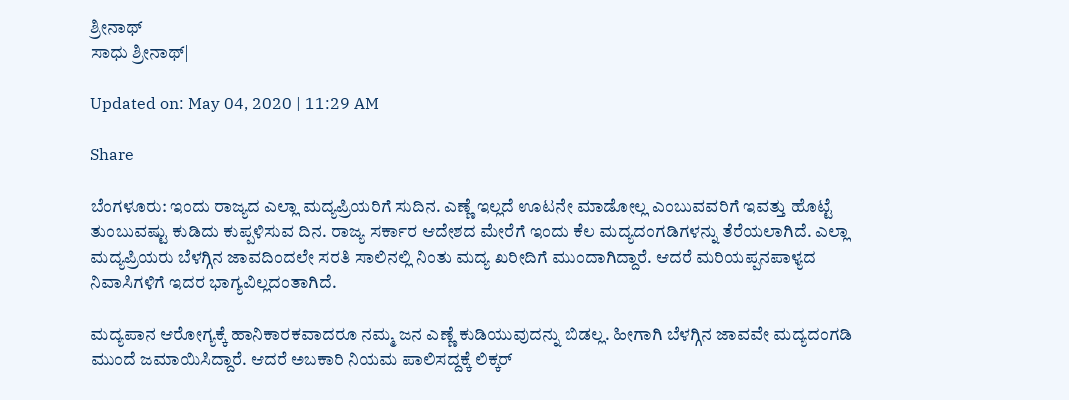ಶ್ರೀನಾಥ್
ಸಾಧು ಶ್ರೀನಾಥ್|

Updated on: May 04, 2020 | 11:29 AM

Share

ಬೆಂಗಳೂರು: ಇಂದು ರಾಜ್ಯದ ಎಲ್ಲಾ ಮದ್ಯಪ್ರಿಯರಿಗೆ ಸುದಿನ. ಎಣ್ಣೆ ಇಲ್ಲದೆ ಊಟನೇ ಮಾಡೋಲ್ಲ ಎಂಬುವವರಿಗೆ ಇವತ್ತು ಹೊಟ್ಟೆ ತುಂಬುವಷ್ಟು ಕುಡಿದು ಕುಪ್ಪಳಿಸುವ ದಿನ. ರಾಜ್ಯ ಸರ್ಕಾರ ಆದೇಶದ ಮೇರೆಗೆ ಇಂದು ಕೆಲ ಮದ್ಯದಂಗಡಿಗಳನ್ನು ತೆರೆಯಲಾಗಿದೆ. ಎಲ್ಲಾ ಮದ್ಯಪ್ರಿಯರು ಬೆಳಗ್ಗಿನ ಜಾವದಿಂದಲೇ ಸರತಿ ಸಾಲಿನಲ್ಲಿ ನಿಂತು ಮದ್ಯ ಖರೀದಿಗೆ ಮುಂದಾಗಿದ್ದಾರೆ. ಆದರೆ ಮರಿಯಪ್ಪನಪಾಳ್ಯದ ನಿವಾಸಿಗಳಿಗೆ ಇದರ ಭಾಗ್ಯವಿಲ್ಲದಂತಾಗಿದೆ.

ಮದ್ಯಪಾನ ಆರೋಗ್ಯಕ್ಕೆ ಹಾನಿಕಾರಕವಾದರೂ ನಮ್ಮ ಜನ ಎಣ್ಣೆ ಕುಡಿಯುವುದನ್ನು ಬಿಡಲ್ಲ. ಹೀಗಾಗಿ ಬೆಳಗ್ಗಿನ ಜಾವವೇ ಮದ್ಯದಂಗಡಿ ಮುಂದೆ ಜಮಾಯಿಸಿದ್ದಾರೆ. ಆದರೆ ಅಬಕಾರಿ ನಿಯಮ ಪಾಲಿಸದ್ದಕ್ಕೆ ಲಿಕ್ಕರ್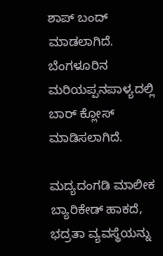ಶಾಪ್ ಬಂದ್ ಮಾಡಲಾಗಿದೆ. ಬೆಂಗಳೂರಿನ ಮರಿಯಪ್ಪನಪಾಳ್ಯದಲ್ಲಿ ಬಾರ್ ಕ್ಲೋಸ್ ಮಾಡಿಸಲಾಗಿದೆ.

ಮದ್ಯದಂಗಡಿ ಮಾಲೀಕ ಬ್ಯಾರಿಕೇಡ್ ಹಾಕದೆ, ಭದ್ರತಾ ವ್ಯವಸ್ಥೆಯನ್ನು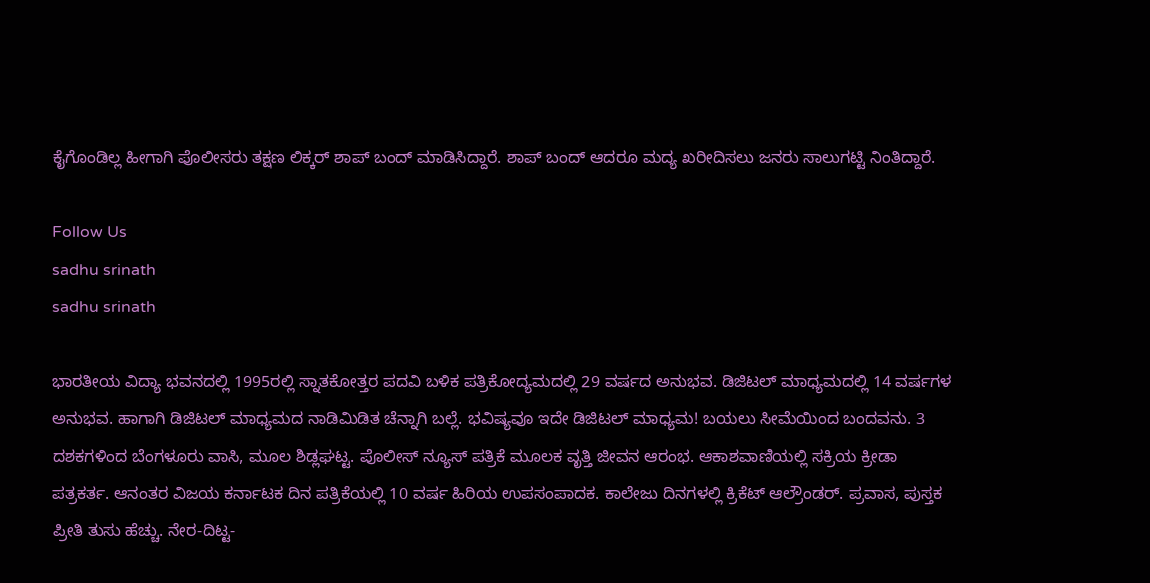ಕೈಗೊಂಡಿಲ್ಲ ಹೀಗಾಗಿ ಪೊಲೀಸರು ತಕ್ಷಣ ಲಿಕ್ಕರ್ ಶಾಪ್ ಬಂದ್ ಮಾಡಿಸಿದ್ದಾರೆ. ಶಾಪ್ ಬಂದ್ ಆದರೂ ಮದ್ಯ ಖರೀದಿಸಲು ಜನರು ಸಾಲುಗಟ್ಟಿ ನಿಂತಿದ್ದಾರೆ.

Follow Us
sadhu srinath
sadhu srinath

ಭಾರತೀಯ ವಿದ್ಯಾ ಭವನದಲ್ಲಿ 1995ರಲ್ಲಿ ಸ್ನಾತಕೋತ್ತರ ಪದವಿ ಬಳಿಕ ಪತ್ರಿಕೋದ್ಯಮದಲ್ಲಿ 29 ವರ್ಷದ ಅನುಭವ. ಡಿಜಿಟಲ್ ಮಾಧ್ಯಮದಲ್ಲಿ 14 ವರ್ಷಗಳ ಅನುಭವ. ಹಾಗಾಗಿ ಡಿಜಿಟಲ್ ಮಾಧ್ಯಮದ ನಾಡಿಮಿಡಿತ ಚೆನ್ನಾಗಿ ಬಲ್ಲೆ. ಭವಿಷ್ಯವೂ ಇದೇ ಡಿಜಿಟಲ್ ಮಾಧ್ಯಮ! ಬಯಲು ಸೀಮೆಯಿಂದ ಬಂದವನು. 3 ದಶಕಗಳಿಂದ ಬೆಂಗಳೂರು ವಾಸಿ, ಮೂಲ ಶಿಡ್ಲಘಟ್ಟ. ಪೊಲೀಸ್ ನ್ಯೂಸ್ ಪತ್ರಿಕೆ ಮೂಲಕ ವೃತ್ತಿ ಜೀವನ ಆರಂಭ. ಆಕಾಶವಾಣಿಯಲ್ಲಿ ಸಕ್ರಿಯ ಕ್ರೀಡಾ ಪತ್ರಕರ್ತ. ಆನಂತರ ವಿಜಯ ಕರ್ನಾಟಕ ದಿನ ಪತ್ರಿಕೆಯಲ್ಲಿ 10 ವರ್ಷ ಹಿರಿಯ ಉಪಸಂಪಾದಕ. ಕಾಲೇಜು ದಿನಗಳಲ್ಲಿ ಕ್ರಿಕೆಟ್ ಆಲ್ರೌಂಡರ್. ಪ್ರವಾಸ, ಪುಸ್ತಕ ಪ್ರೀತಿ ತುಸು ಹೆಚ್ಚು. ನೇರ-ದಿಟ್ಟ-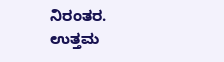ನಿರಂತರ. ಉತ್ತಮ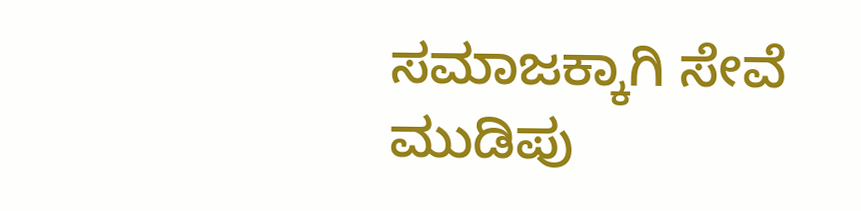ಸಮಾಜಕ್ಕಾಗಿ ಸೇವೆ ಮುಡಿಪು